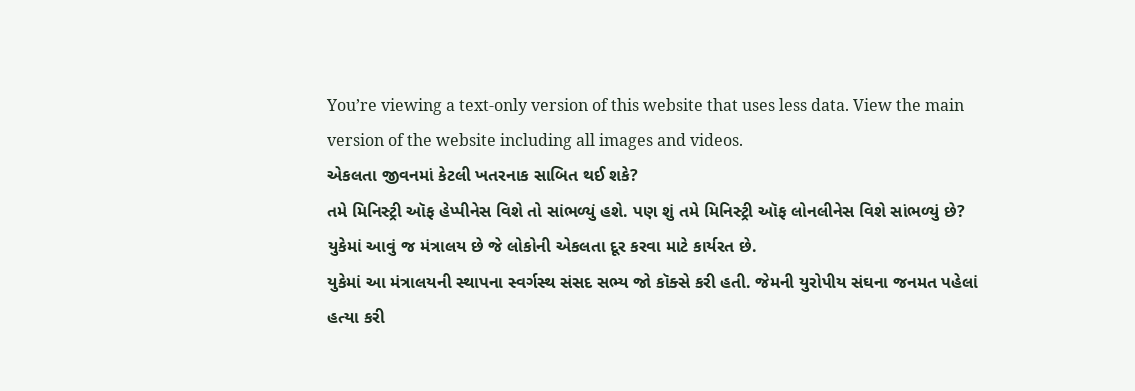You’re viewing a text-only version of this website that uses less data. View the main version of the website including all images and videos.
એકલતા જીવનમાં કેટલી ખતરનાક સાબિત થઈ શકે?
તમે મિનિસ્ટ્રી ઑફ હેપ્પીનેસ વિશે તો સાંભળ્યું હશે. પણ શું તમે મિનિસ્ટ્રી ઑફ લોનલીનેસ વિશે સાંભળ્યું છે?
યુકેમાં આવું જ મંત્રાલય છે જે લોકોની એકલતા દૂર કરવા માટે કાર્યરત છે.
યુકેમાં આ મંત્રાલયની સ્થાપના સ્વર્ગસ્થ સંસદ સભ્ય જો કૉક્સે કરી હતી. જેમની યુરોપીય સંઘના જનમત પહેલાં હત્યા કરી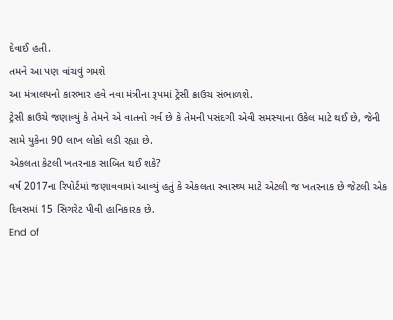દેવાઈ હતી.
તમને આ પણ વાંચવું ગમશે
આ મંત્રાલયનો કારભાર હવે નવા મંત્રીના રૂપમાં ટ્રેસી ક્રાઉચ સંભાળશે.
ટ્રેસી ક્રાઉચે જણાવ્યું કે તેમને એ વાતનો ગર્વ છે કે તેમની પસંદગી એવી સમસ્યાના ઉકેલ માટે થઈ છે, જેની સામે યુકેના 90 લાખ લોકો લડી રહ્યા છે.
એકલતા કેટલી ખતરનાક સાબિત થઈ શકે?
વર્ષ 2017ના રિપોર્ટમાં જણાવવામાં આવ્યું હતું કે એકલતા સ્વાસ્થ્ય માટે એટલી જ ખતરનાક છે જેટલી એક દિવસમાં 15 સિગરેટ પીવી હાનિકારક છે.
End of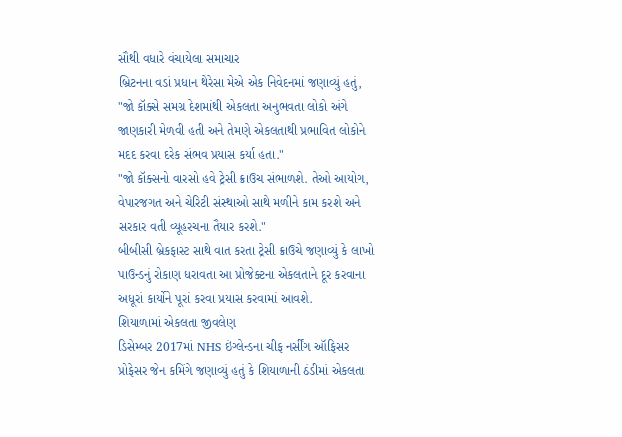સૌથી વધારે વંચાયેલા સમાચાર
બ્રિટનના વડાં પ્રધાન થેરેસા મેએ એક નિવેદનમાં જણાવ્યું હતું, "જો કૉક્સે સમગ્ર દેશમાંથી એકલતા અનુભવતા લોકો અંગે જાણકારી મેળવી હતી અને તેમણે એકલતાથી પ્રભાવિત લોકોને મદદ કરવા દરેક સંભવ પ્રયાસ કર્યા હતા."
"જો કૉક્સનો વારસો હવે ટ્રેસી ક્રાઉચ સંભાળશે. તેઓ આયોગ, વેપારજગત અને ચેરિટી સંસ્થાઓ સાથે મળીને કામ કરશે અને સરકાર વતી વ્યૂહરચના તૈયાર કરશે."
બીબીસી બ્રેકફાસ્ટ સાથે વાત કરતા ટ્રેસી ક્રાઉચે જણાવ્યું કે લાખો પાઉન્ડનું રોકાણ ધરાવતા આ પ્રોજેક્ટના એકલતાને દૂર કરવાના અધૂરાં કાર્યોને પૂરાં કરવા પ્રયાસ કરવામાં આવશે.
શિયાળામાં એકલતા જીવલેણ
ડિસેમ્બર 2017માં NHS ઇંગ્લેન્ડના ચીફ નર્સીંગ ઑફિસર પ્રોફેસર જેન કમિંગે જણાવ્યું હતું કે શિયાળાની ઠંડીમાં એકલતા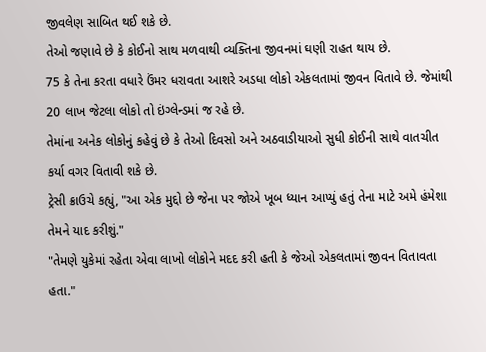જીવલેણ સાબિત થઈ શકે છે.
તેઓ જણાવે છે કે કોઈનો સાથ મળવાથી વ્યક્તિના જીવનમાં ઘણી રાહત થાય છે.
75 કે તેના કરતા વધારે ઉંમર ધરાવતા આશરે અડધા લોકો એકલતામાં જીવન વિતાવે છે. જેમાંથી 20 લાખ જેટલા લોકો તો ઇંગ્લેન્ડમાં જ રહે છે.
તેમાંના અનેક લોકોનું કહેવું છે કે તેઓ દિવસો અને અઠવાડીયાઓ સુધી કોઈની સાથે વાતચીત કર્યા વગર વિતાવી શકે છે.
ટ્રેસી ક્રાઉચે કહ્યું, "આ એક મુદ્દો છે જેના પર જોએ ખૂબ ધ્યાન આપ્યું હતું તેના માટે અમે હંમેશા તેમને યાદ કરીશું."
"તેમણે યુકેમાં રહેતા એવા લાખો લોકોને મદદ કરી હતી કે જેઓ એકલતામાં જીવન વિતાવતા હતા."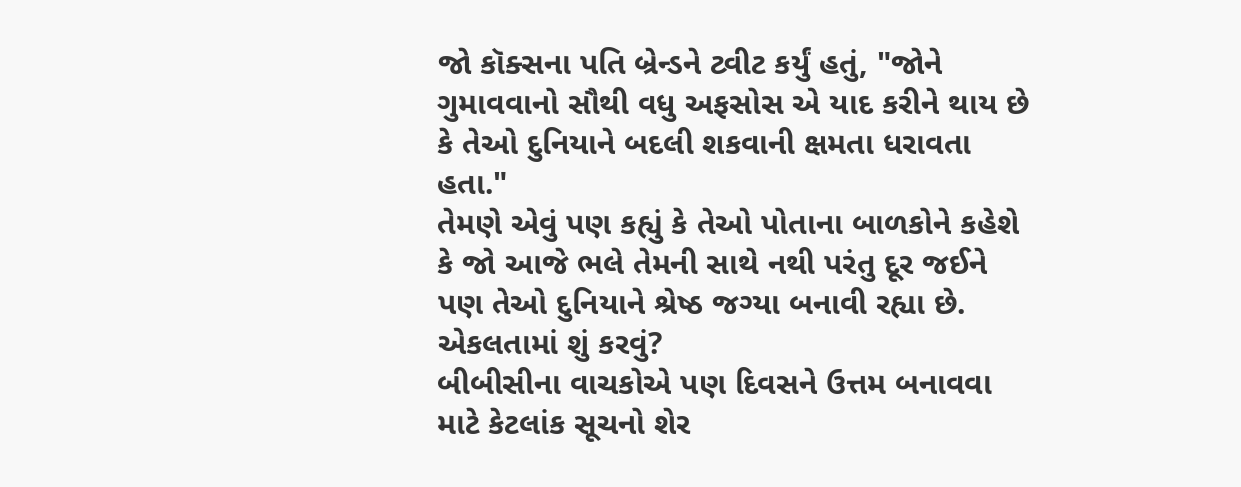જો કૉક્સના પતિ બ્રેન્ડને ટ્વીટ કર્યું હતું, "જોને ગુમાવવાનો સૌથી વધુ અફસોસ એ યાદ કરીને થાય છે કે તેઓ દુનિયાને બદલી શકવાની ક્ષમતા ધરાવતા હતા."
તેમણે એવું પણ કહ્યું કે તેઓ પોતાના બાળકોને કહેશે કે જો આજે ભલે તેમની સાથે નથી પરંતુ દૂર જઈને પણ તેઓ દુનિયાને શ્રેષ્ઠ જગ્યા બનાવી રહ્યા છે.
એકલતામાં શું કરવું?
બીબીસીના વાચકોએ પણ દિવસને ઉત્તમ બનાવવા માટે કેટલાંક સૂચનો શેર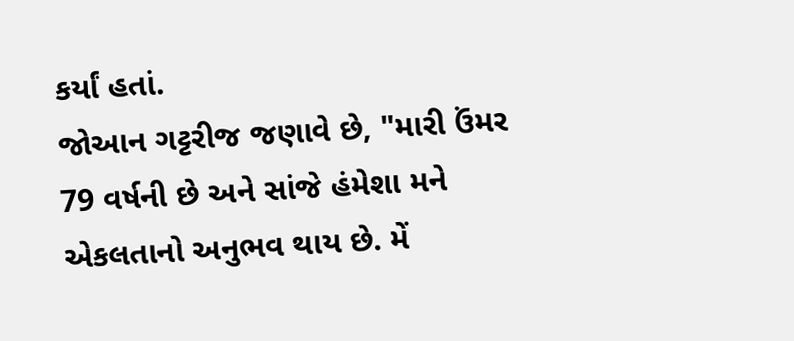કર્યાં હતાં.
જોઆન ગટ્ટરીજ જણાવે છે, "મારી ઉંમર 79 વર્ષની છે અને સાંજે હંમેશા મને એકલતાનો અનુભવ થાય છે. મેં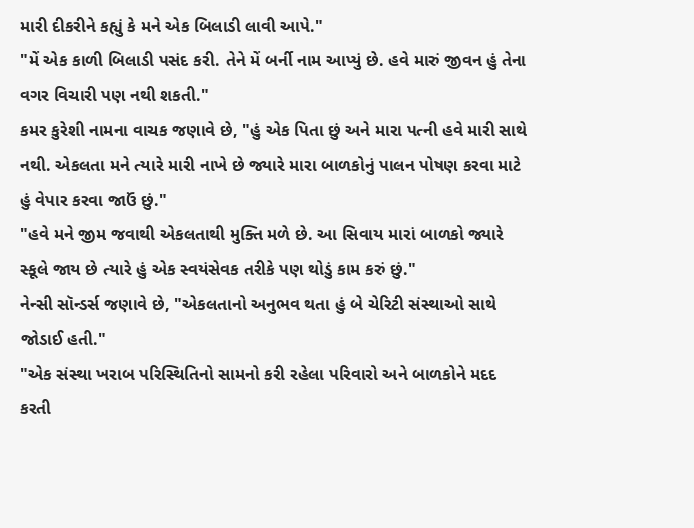મારી દીકરીને કહ્યું કે મને એક બિલાડી લાવી આપે."
"મેં એક કાળી બિલાડી પસંદ કરી. તેને મેં બર્ની નામ આપ્યું છે. હવે મારું જીવન હું તેના વગર વિચારી પણ નથી શકતી."
કમર કુરેશી નામના વાચક જણાવે છે, "હું એક પિતા છું અને મારા પત્ની હવે મારી સાથે નથી. એકલતા મને ત્યારે મારી નાખે છે જ્યારે મારા બાળકોનું પાલન પોષણ કરવા માટે હું વેપાર કરવા જાઉં છું."
"હવે મને જીમ જવાથી એકલતાથી મુક્તિ મળે છે. આ સિવાય મારાં બાળકો જ્યારે સ્કૂલે જાય છે ત્યારે હું એક સ્વયંસેવક તરીકે પણ થોડું કામ કરું છું."
નેન્સી સૉન્ડર્સ જણાવે છે, "એકલતાનો અનુભવ થતા હું બે ચેરિટી સંસ્થાઓ સાથે જોડાઈ હતી."
"એક સંસ્થા ખરાબ પરિસ્થિતિનો સામનો કરી રહેલા પરિવારો અને બાળકોને મદદ કરતી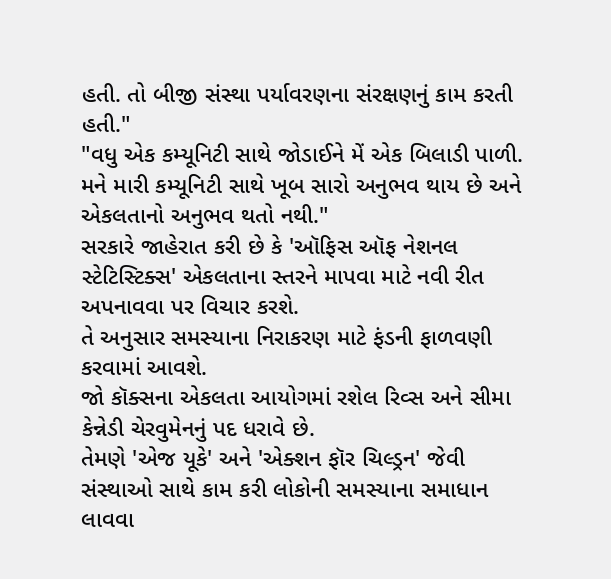હતી. તો બીજી સંસ્થા પર્યાવરણના સંરક્ષણનું કામ કરતી હતી."
"વધુ એક કમ્યૂનિટી સાથે જોડાઈને મેં એક બિલાડી પાળી. મને મારી કમ્યૂનિટી સાથે ખૂબ સારો અનુભવ થાય છે અને એકલતાનો અનુભવ થતો નથી."
સરકારે જાહેરાત કરી છે કે 'ઑફિસ ઑફ નેશનલ સ્ટેટિસ્ટિક્સ' એકલતાના સ્તરને માપવા માટે નવી રીત અપનાવવા પર વિચાર કરશે.
તે અનુસાર સમસ્યાના નિરાકરણ માટે ફંડની ફાળવણી કરવામાં આવશે.
જો કૉક્સના એકલતા આયોગમાં રશેલ રિવ્સ અને સીમા કેન્નેડી ચેરવુમેનનું પદ ધરાવે છે.
તેમણે 'એજ યૂકે' અને 'એક્શન ફૉર ચિલ્ડ્રન' જેવી સંસ્થાઓ સાથે કામ કરી લોકોની સમસ્યાના સમાધાન લાવવા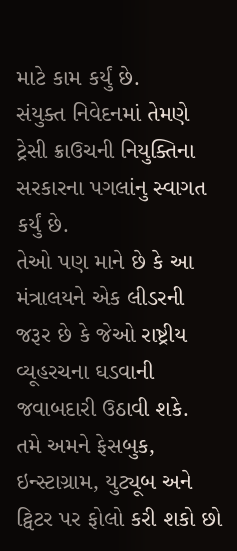માટે કામ કર્યું છે.
સંયુક્ત નિવેદનમાં તેમણે ટ્રેસી ક્રાઉચની નિયુક્તિના સરકારના પગલાંનુ સ્વાગત કર્યું છે.
તેઓ પણ માને છે કે આ મંત્રાલયને એક લીડરની જરૂર છે કે જેઓ રાષ્ટ્રીય વ્યૂહરચના ઘડવાની જવાબદારી ઉઠાવી શકે.
તમે અમને ફેસબુક, ઇન્સ્ટાગ્રામ, યુટ્યૂબ અને ટ્વિટર પર ફોલો કરી શકો છો